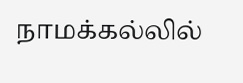நாமக்கல்லில்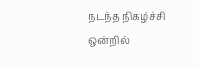நடந்த நிகழ்ச்சி ஒன்றில்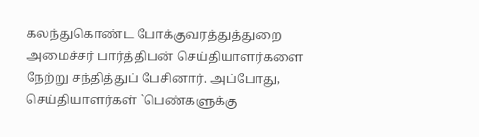கலந்துகொண்ட போக்குவரத்துத்துறை அமைச்சர் பார்த்திபன் செய்தியாளர்களை நேற்று சந்தித்துப் பேசினார். அப்போது, செய்தியாளர்கள் `பெண்களுக்கு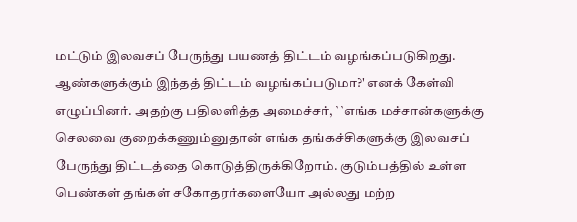மட்டும் இலவசப் பேருந்து பயணத் திட்டம் வழங்கப்படுகிறது. ஆண்களுக்கும் இந்தத் திட்டம் வழங்கப்படுமா?' எனக் கேள்வி எழுப்பினர். அதற்கு பதிலளித்த அமைச்சர், ``எங்க மச்சான்களுக்கு செலவை குறைக்கணும்னுதான் எங்க தங்கச்சிகளுக்கு இலவசப் பேருந்து திட்டத்தை கொடுத்திருக்கிறோம். குடும்பத்தில் உள்ள பெண்கள் தங்கள் சகோதரர்களையோ அல்லது மற்ற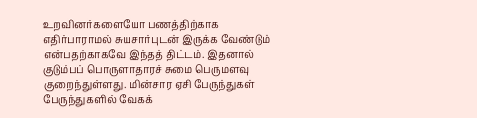உறவினர்களையோ பணத்திற்காக எதிர்பாராமல் சுயசார்புடன் இருக்க வேண்டும் என்பதற்காகவே இந்தத் திட்டம். இதனால் குடும்பப் பொருளாதாரச் சுமை பெருமளவு குறைந்துள்ளது. மின்சார ஏசி பேருந்துகள் பேருந்துகளில் வேகக்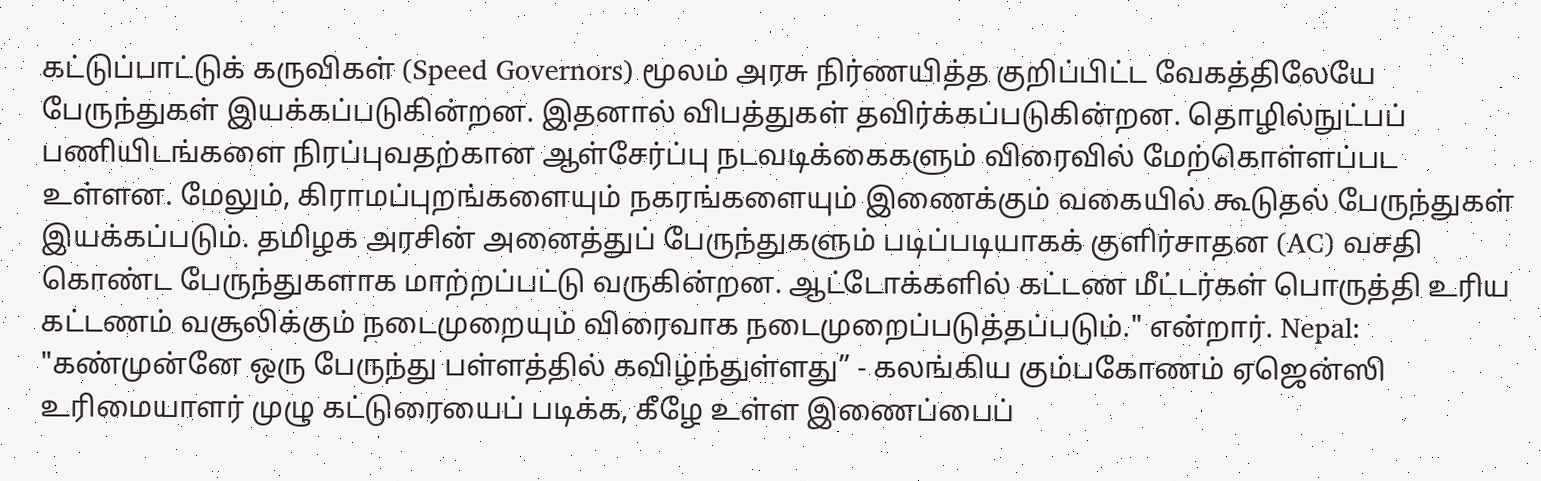கட்டுப்பாட்டுக் கருவிகள் (Speed Governors) மூலம் அரசு நிர்ணயித்த குறிப்பிட்ட வேகத்திலேயே பேருந்துகள் இயக்கப்படுகின்றன. இதனால் விபத்துகள் தவிர்க்கப்படுகின்றன. தொழில்நுட்பப் பணியிடங்களை நிரப்புவதற்கான ஆள்சேர்ப்பு நடவடிக்கைகளும் விரைவில் மேற்கொள்ளப்பட உள்ளன. மேலும், கிராமப்புறங்களையும் நகரங்களையும் இணைக்கும் வகையில் கூடுதல் பேருந்துகள் இயக்கப்படும். தமிழக அரசின் அனைத்துப் பேருந்துகளும் படிப்படியாகக் குளிர்சாதன (AC) வசதி கொண்ட பேருந்துகளாக மாற்றப்பட்டு வருகின்றன. ஆட்டோக்களில் கட்டண மீட்டர்கள் பொருத்தி உரிய கட்டணம் வசூலிக்கும் நடைமுறையும் விரைவாக நடைமுறைப்படுத்தப்படும்." என்றார். Nepal: "கண்முன்னே ஒரு பேருந்து பள்ளத்தில் கவிழ்ந்துள்ளது” - கலங்கிய கும்பகோணம் ஏஜென்ஸி உரிமையாளர் முழு கட்டுரையைப் படிக்க, கீழே உள்ள இணைப்பைப்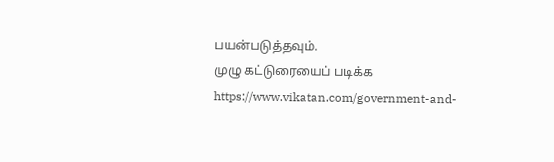பயன்படுத்தவும்.
முழு கட்டுரையைப் படிக்க
https://www.vikatan.com/government-and-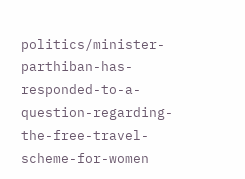politics/minister-parthiban-has-responded-to-a-question-regarding-the-free-travel-scheme-for-women